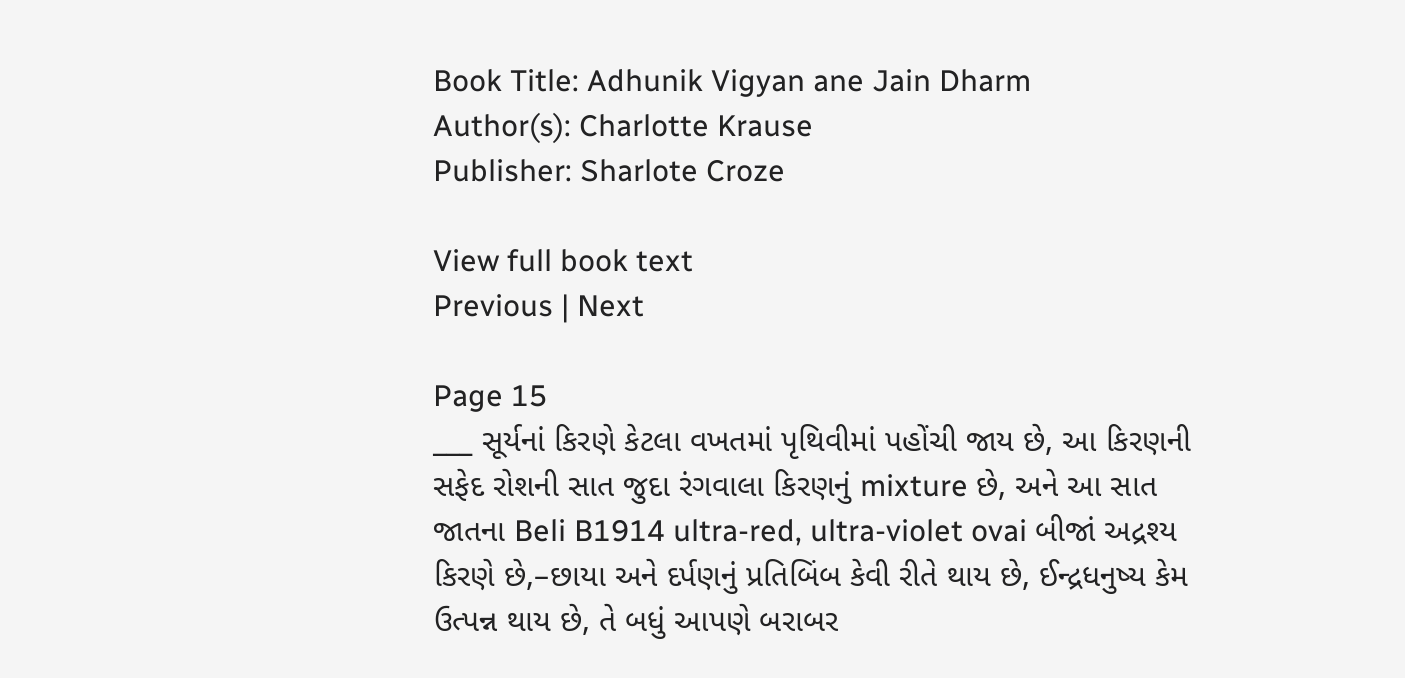Book Title: Adhunik Vigyan ane Jain Dharm
Author(s): Charlotte Krause
Publisher: Sharlote Croze

View full book text
Previous | Next

Page 15
___ સૂર્યનાં કિરણે કેટલા વખતમાં પૃથિવીમાં પહોંચી જાય છે, આ કિરણની સફેદ રોશની સાત જુદા રંગવાલા કિરણનું mixture છે, અને આ સાત જાતના Beli B1914 ultra-red, ultra-violet ovai બીજાં અદ્રશ્ય કિરણે છે,–છાયા અને દર્પણનું પ્રતિબિંબ કેવી રીતે થાય છે, ઈન્દ્રધનુષ્ય કેમ ઉત્પન્ન થાય છે, તે બધું આપણે બરાબર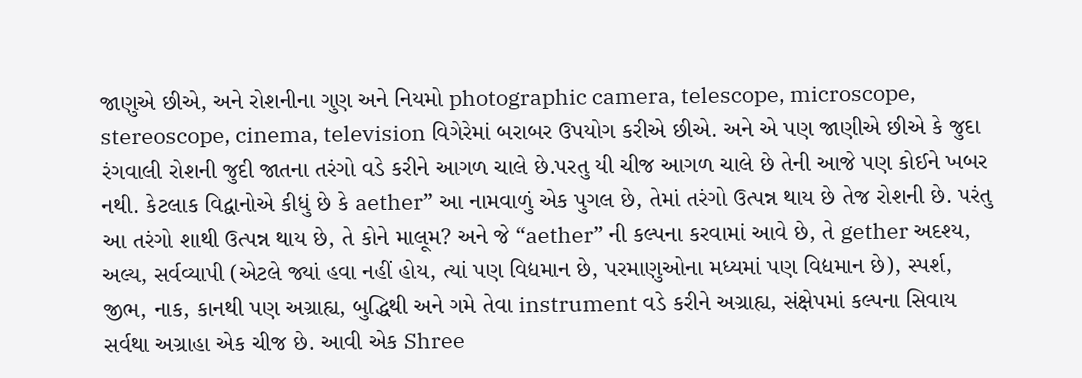જાણુએ છીએ, અને રોશનીના ગુણ અને નિયમો photographic camera, telescope, microscope, stereoscope, cinema, television વિગેરેમાં બરાબર ઉપયોગ કરીએ છીએ. અને એ પણ જાણીએ છીએ કે જુદા રંગવાલી રોશની જુદી જાતના તરંગો વડે કરીને આગળ ચાલે છે.પરતુ યી ચીજ આગળ ચાલે છે તેની આજે પણ કોઈને ખબર નથી. કેટલાક વિદ્વાનોએ કીધું છે કે aether” આ નામવાળું એક પુગલ છે, તેમાં તરંગો ઉત્પન્ન થાય છે તેજ રોશની છે. પરંતુ આ તરંગો શાથી ઉત્પન્ન થાય છે, તે કોને માલૂમ? અને જે “aether” ની કલ્પના કરવામાં આવે છે, તે gether અદશ્ય, અલ્ય, સર્વવ્યાપી (એટલે જ્યાં હવા નહીં હોય, ત્યાં પણ વિદ્યમાન છે, પરમાણુઓના મધ્યમાં પણ વિદ્યમાન છે), સ્પર્શ, જીભ, નાક, કાનથી પણ અગ્રાહ્ય, બુદ્ધિથી અને ગમે તેવા instrument વડે કરીને અગ્રાહ્ય, સંક્ષેપમાં કલ્પના સિવાય સર્વથા અગ્રાહા એક ચીજ છે. આવી એક Shree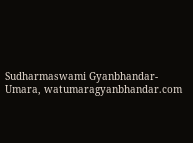Sudharmaswami Gyanbhandar-Umara, watumaragyanbhandar.com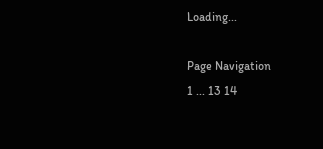Loading...

Page Navigation
1 ... 13 14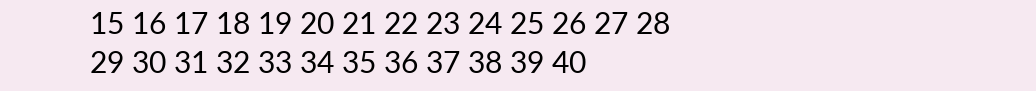15 16 17 18 19 20 21 22 23 24 25 26 27 28 29 30 31 32 33 34 35 36 37 38 39 40